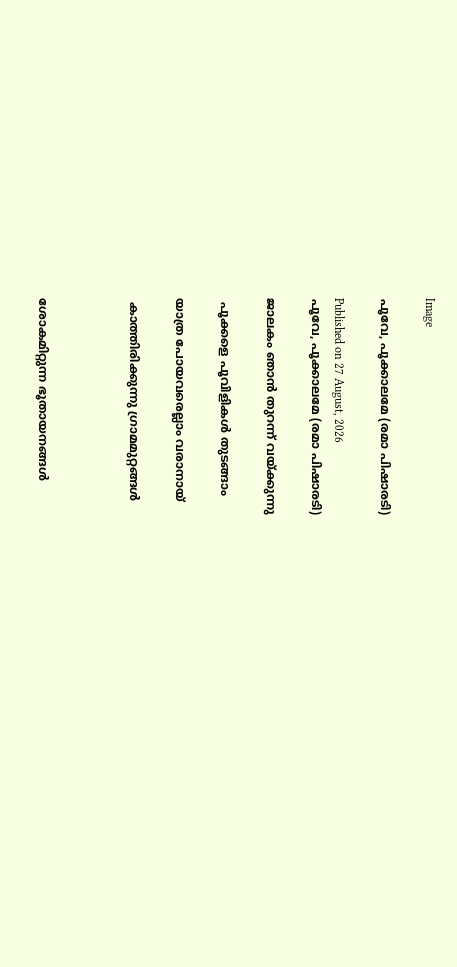Image

പൂവേ, പൂക്കാലമേ (രമാ പിഷാരടി)

Published on 27 August, 2026
പൂവേ, പൂക്കാലമേ (രമാ പിഷാരടി)

ജാലകം ഞാൻ തുറന്ന് വയ്ക്കുന്നു

 പൂക്കളെ പൂവിളികൾ തുടങ്ങാം

യാത്ര പോയവരെല്ലാം വരാനായ്

 കാത്തിരിക്കുന്നു ഗ്രാമമുറ്റങ്ങൾ



ശോകമിറ്റുന്ന ഭൂതായനങ്ങൾ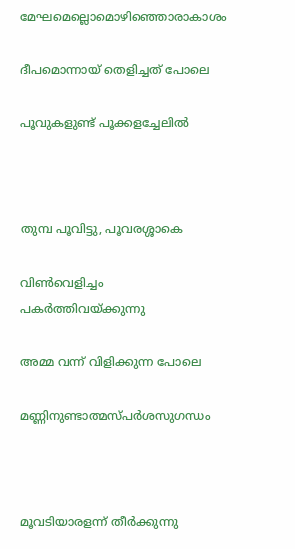മേഘമെല്ലൊമൊഴിഞ്ഞൊരാകാശം

ദീപമൊന്നായ് തെളിച്ചത് പോലെ

പൂവുകളുണ്ട് പൂക്കളച്ചേലിൽ



തുമ്പ പൂവിട്ടു, പൂവരശ്ശാകെ

വിൺവെളിച്ചം പകർത്തിവയ്ക്കുന്നു

അമ്മ വന്ന് വിളിക്കുന്ന പോലെ

മണ്ണിനുണ്ടാത്മസ്പർശസുഗന്ധം



മൂവടിയാരളന്ന് തീർക്കുന്നു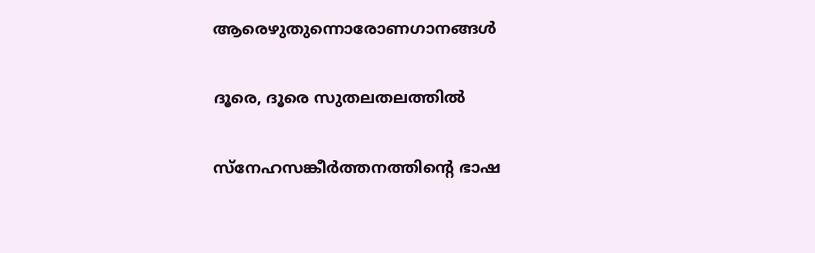ആരെഴുതുന്നൊരോണഗാനങ്ങൾ

ദൂരെ, ദൂരെ സുതലതലത്തിൽ

സ്നേഹസങ്കീർത്തനത്തിൻ്റെ ഭാഷ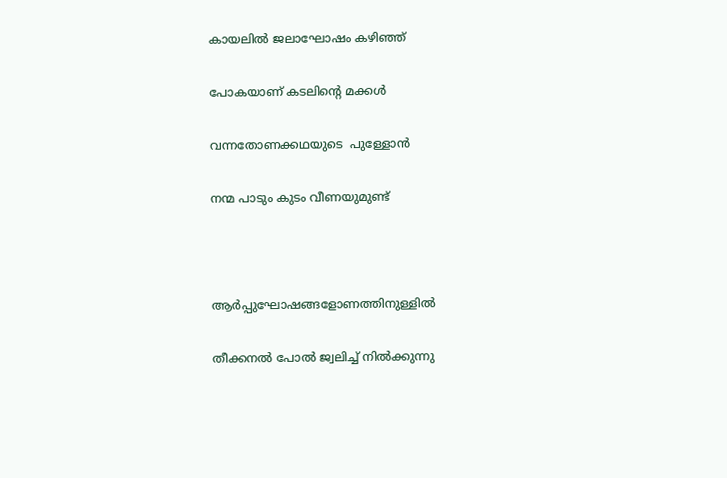കായലിൽ ജലാഘോഷം കഴിഞ്ഞ്

പോകയാണ് കടലിൻ്റെ മക്കൾ

വന്നതോണക്കഥയുടെ  പുള്ളോൻ

നന്മ പാടും കുടം വീണയുമുണ്ട്



ആർപ്പുഘോഷങ്ങളോണത്തിനുള്ളിൽ

തീക്കനൽ പോൽ ജ്വലിച്ച് നിൽക്കുന്നു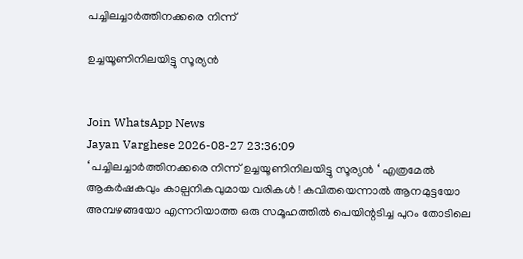പച്ചിലച്ചാർത്തിനക്കരെ നിന്ന്

ഉച്ചയൂണിനിലയിട്ടു സൂര്യൻ


Join WhatsApp News
Jayan Varghese 2026-08-27 23:36:09
‘ പച്ചിലച്ചാർത്തിനക്കരെ നിന്ന് ഉച്ചയൂണിനിലയിട്ടു സൂര്യൻ ‘ എത്രമേൽ ആകർഷകവും കാല്പനികവുമായ വരികൾ ! കവിതയെന്നാൽ ആനമുട്ടയോ അമ്പഴങ്ങയോ എന്നറിയാത്ത ഒരു സമൂഹത്തിൽ പെയിന്റടിച്ച പുറം തോടിലെ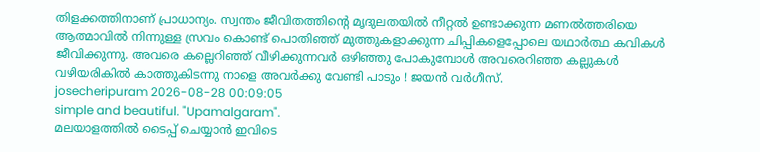തിളക്കത്തിനാണ് പ്രാധാന്യം. സ്വന്തം ജീവിതത്തിന്റെ മൃദുലതയിൽ നീറ്റൽ ഉണ്ടാക്കുന്ന മണൽത്തരിയെ ആത്മാവിൽ നിന്നുള്ള സ്രവം കൊണ്ട് പൊതിഞ്ഞ് മുത്തുകളാക്കുന്ന ചിപ്പികളെപ്പോലെ യഥാർത്ഥ കവികൾ ജീവിക്കുന്നു. അവരെ കല്ലെറിഞ്ഞ് വീഴിക്കുന്നവർ ഒഴിഞ്ഞു പോകുമ്പോൾ അവരെറിഞ്ഞ കല്ലുകൾ വഴിയരികിൽ കാത്തുകിടന്നു നാളെ അവർക്കു വേണ്ടി പാടും ! ജയൻ വർഗീസ്.
josecheripuram 2026-08-28 00:09:05
simple and beautiful. "Upamalgaram".
മലയാളത്തില്‍ ടൈപ്പ് ചെയ്യാന്‍ ഇവിടെ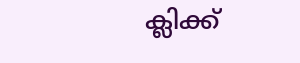ക്ലിക്ക്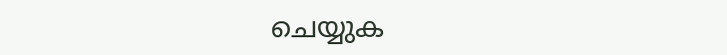ചെയ്യുക